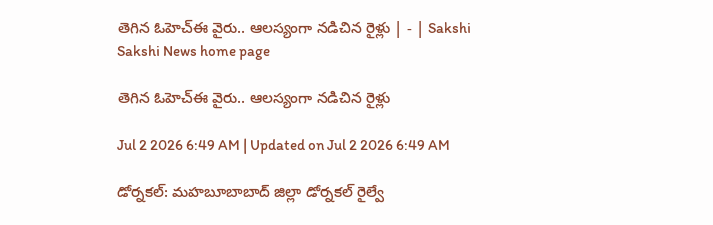తెగిన ఓహెచ్‌ఈ వైరు.. ఆలస్యంగా నడిచిన రైళ్లు | - | Sakshi
Sakshi News home page

తెగిన ఓహెచ్‌ఈ వైరు.. ఆలస్యంగా నడిచిన రైళ్లు

Jul 2 2026 6:49 AM | Updated on Jul 2 2026 6:49 AM

డోర్నకల్‌: మహబూబాబాద్‌ జిల్లా డోర్నకల్‌ రైల్వే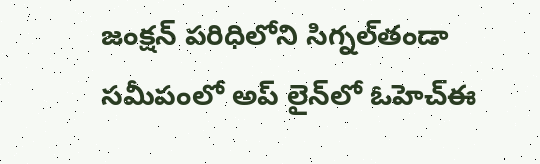జంక్షన్‌ పరిధిలోని సిగ్నల్‌తండా సమీపంలో అప్‌ లైన్‌లో ఓహెచ్‌ఈ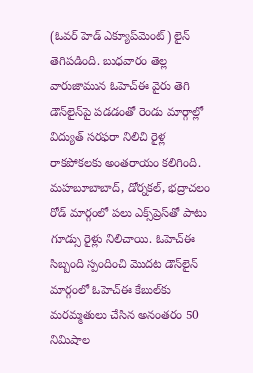(ఓవర్‌ హెడ్‌ ఎక్యూప్‌మెంట్‌) లైన్‌ తెగిపడింది. బుధవారం తెల్ల వారుజామున ఓహెచ్‌ఈ వైరు తెగి డౌన్‌లైన్‌పై పడడంతో రెండు మార్గాల్లో విద్యుత్‌ సరఫరా నిలిచి రైళ్ల రాకపోకలకు అంతరాయం కలిగింది. మహబూబాబాద్‌, డోర్నకల్‌, భద్రాచలం రోడ్‌ మార్గంలో పలు ఎక్స్‌ప్రెస్‌తో పాటు గూడ్సు రైళ్లు నిలిచాయి. ఓహెచ్‌ఈ సిబ్బంది స్పందించి మొదట డౌన్‌లైన్‌ మార్గంలో ఓహెచ్‌ఈ కేబుల్‌కు మరమ్మతులు చేసిన అనంతరం 50 నిమిషాల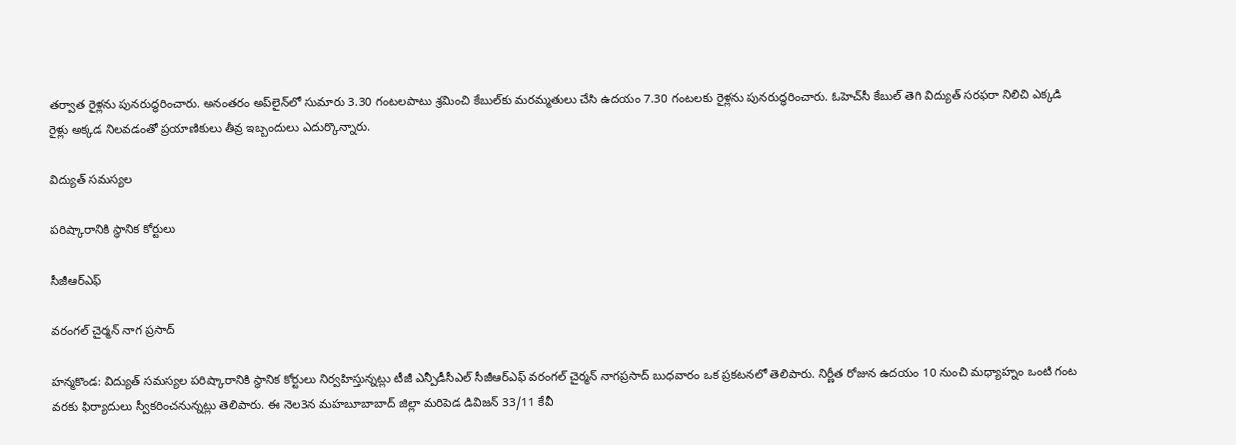తర్వాత రైళ్లను పునరుద్ధరించారు. అనంతరం అప్‌లైన్‌లో సుమారు 3.30 గంటలపాటు శ్రమించి కేబుల్‌కు మరమ్మతులు చేసి ఉదయం 7.30 గంటలకు రైళ్లను పునరుద్ధరించారు. ఓహెచ్‌సీ కేబుల్‌ తెగి విద్యుత్‌ సరఫరా నిలిచి ఎక్కడి రైళ్లు అక్కడ నిలవడంతో ప్రయాణికులు తీవ్ర ఇబ్బందులు ఎదుర్కొన్నారు.

విద్యుత్‌ సమస్యల

పరిష్కారానికి స్థానిక కోర్టులు

సీజీఆర్‌ఎఫ్‌

వరంగల్‌ చైర్మన్‌ నాగ ప్రసాద్‌

హన్మకొండ: విద్యుత్‌ సమస్యల పరిష్కారానికి స్థానిక కోర్టులు నిర్వహిస్తున్నట్లు టీజీ ఎన్పీడీసీఎల్‌ సీజీఆర్‌ఎఫ్‌ వరంగల్‌ చైర్మన్‌ నాగప్రసాద్‌ బుధవారం ఒక ప్రకటనలో తెలిపారు. నిర్ణీత రోజున ఉదయం 10 నుంచి మధ్యాహ్నం ఒంటి గంట వరకు ఫిర్యాదులు స్వీకరించనున్నట్లు తెలిపారు. ఈ నెల3న మహబూబాబాద్‌ జిల్లా మరిపెడ డివిజన్‌ 33/11 కేవీ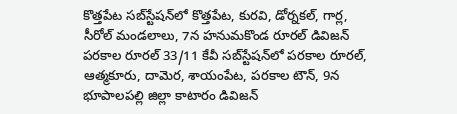కొత్తపేట సబ్‌స్టేషన్‌లో కొత్తపేట, కురవి, డోర్నకల్‌, గార్ల, సీరోల్‌ మండలాలు, 7న హనుమకొండ రూరల్‌ డివిజన్‌ పరకాల రూరల్‌ 33/11 కేవీ సబ్‌స్టేషన్‌లో పరకాల రూరల్‌, ఆత్మకూరు, దామెర, శాయంపేట, పరకాల టౌన్‌, 9న భూపాలపల్లి జిల్లా కాటారం డివిజన్‌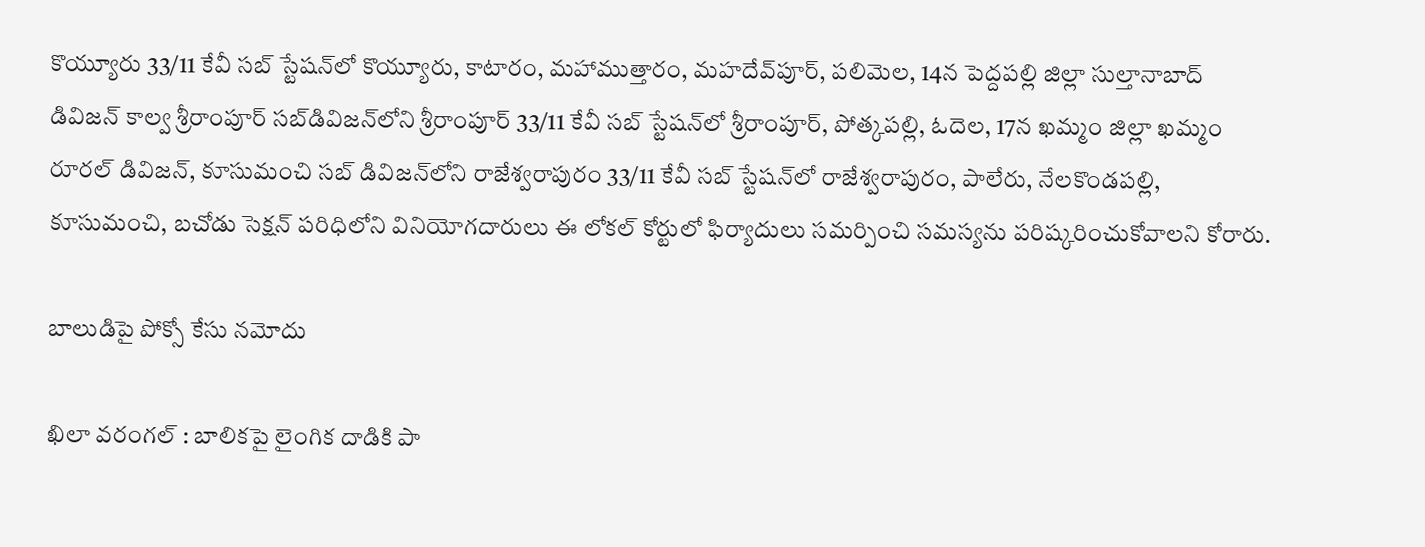కొయ్యూరు 33/11 కేవీ సబ్‌ స్టేషన్‌లో కొయ్యూరు, కాటారం, మహాముత్తారం, మహదేవ్‌పూర్‌, పలిమెల, 14న పెద్దపల్లి జిల్లా సుల్తానాబాద్‌ డివిజన్‌ కాల్వ శ్రీరాంపూర్‌ సబ్‌డివిజన్‌లోని శ్రీరాంపూర్‌ 33/11 కేవీ సబ్‌ స్టేషన్‌లో శ్రీరాంపూర్‌, పోత్కపల్లి, ఓదెల, 17న ఖమ్మం జిల్లా ఖమ్మం రూరల్‌ డివిజన్‌, కూసుమంచి సబ్‌ డివిజన్‌లోని రాజేశ్వరాపురం 33/11 కేవీ సబ్‌ స్టేషన్‌లో రాజేశ్వరాపురం, పాలేరు, నేలకొండపల్లి, కూసుమంచి, బచోడు సెక్షన్‌ పరిధిలోని వినియోగదారులు ఈ లోకల్‌ కోర్టులో ఫిర్యాదులు సమర్పించి సమస్యను పరిష్కరించుకోవాలని కోరారు.

బాలుడిపై పోక్సో కేసు నమోదు

ఖిలా వరంగల్‌ : బాలికపై లైంగిక దాడికి పా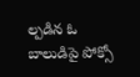ల్పడిన ఓ బాలుడిపై పోక్సో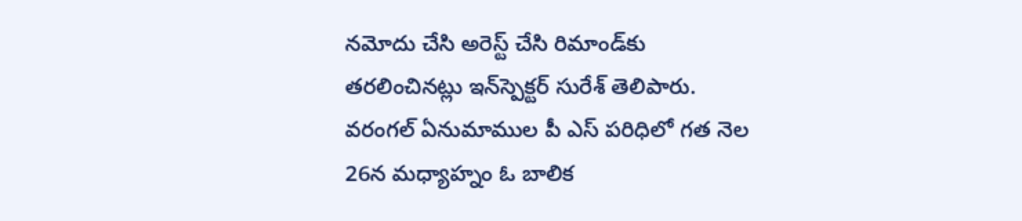నమోదు చేసి అరెస్ట్‌ చేసి రిమాండ్‌కు తరలించినట్లు ఇన్‌స్పెక్టర్‌ సురేశ్‌ తెలిపారు. వరంగల్‌ ఏనుమాముల పీ ఎస్‌ పరిధిలో గత నెల 26న మధ్యాహ్నం ఓ బాలిక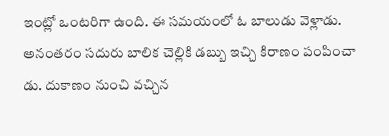ఇంట్లో ఒంటరిగా ఉంది. ఈ సమయంలో ఓ బాలుడు వెళ్లాడు. అనంతరం సదురు బాలిక చెల్లికి డబ్బు ఇచ్చి కిరాణం పంపించా డు. దుకాణం నుంచి వచ్చిన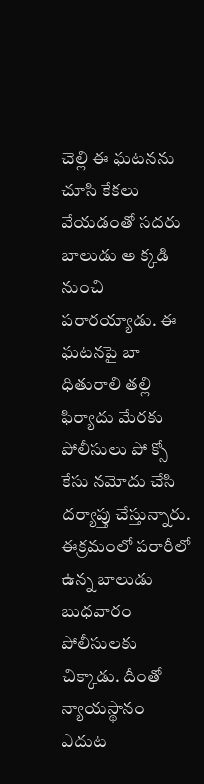చెల్లి ఈ ఘటనను చూసి కేకలు వేయడంతో సదరు బాలుడు అ క్కడి నుంచి పరారయ్యాడు. ఈ ఘటనపై బా ధితురాలి తల్లి ఫిర్యాదు మేరకు పోలీసులు పో క్సో కేసు నమోదు చేసి దర్యాప్తు చేస్తున్నారు. ఈక్రమంలో పరారీలో ఉన్న బాలుడు బుధవారం పోలీసులకు చిక్కాడు. దీంతో న్యాయస్థానం ఎదుట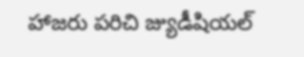హాజరు పరిచి జ్యుడీషియల్‌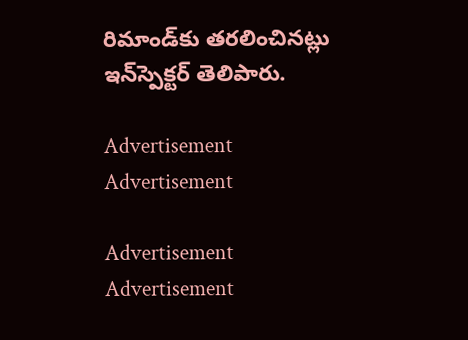రిమాండ్‌కు తరలించినట్లు ఇన్‌స్పెక్టర్‌ తెలిపారు.

Advertisement
Advertisement

Advertisement
Advertisement